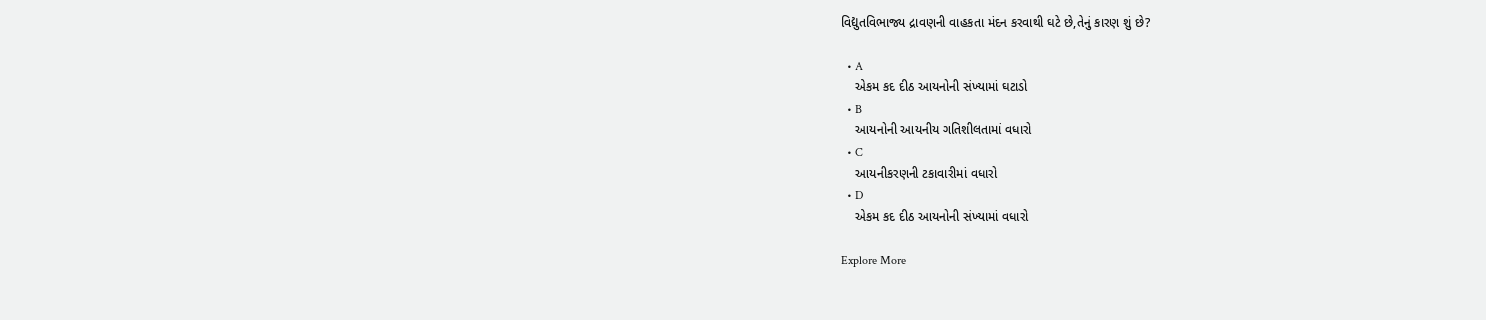વિદ્યુતવિભાજ્ય દ્રાવણની વાહકતા મંદન કરવાથી ઘટે છે,તેનું કારણ શું છે?

  • A
    એકમ કદ દીઠ આયનોની સંખ્યામાં ઘટાડો
  • B
    આયનોની આયનીય ગતિશીલતામાં વધારો
  • C
    આયનીકરણની ટકાવારીમાં વધારો
  • D
    એકમ કદ દીઠ આયનોની સંખ્યામાં વધારો

Explore More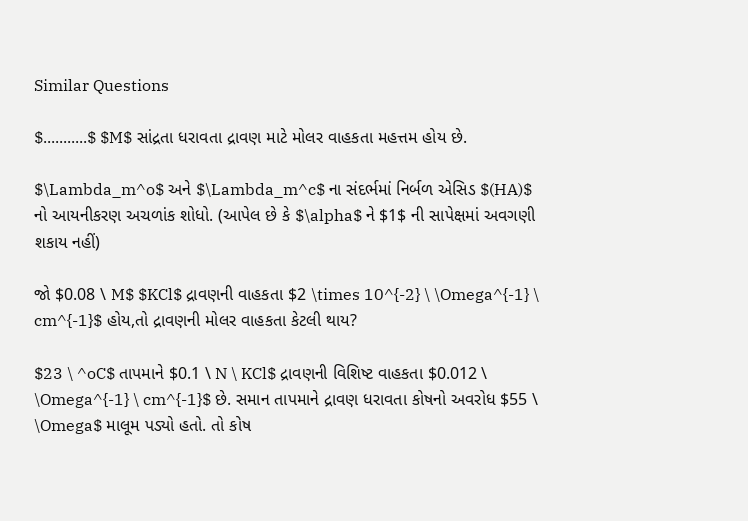Similar Questions

$...........$ $M$ સાંદ્રતા ધરાવતા દ્રાવણ માટે મોલર વાહકતા મહત્તમ હોય છે.

$\Lambda_m^o$ અને $\Lambda_m^c$ ના સંદર્ભમાં નિર્બળ એસિડ $(HA)$ નો આયનીકરણ અચળાંક શોધો. (આપેલ છે કે $\alpha$ ને $1$ ની સાપેક્ષમાં અવગણી શકાય નહીં)

જો $0.08 \ M$ $KCl$ દ્રાવણની વાહકતા $2 \times 10^{-2} \ \Omega^{-1} \ cm^{-1}$ હોય,તો દ્રાવણની મોલર વાહકતા કેટલી થાય?

$23 \ ^oC$ તાપમાને $0.1 \ N \ KCl$ દ્રાવણની વિશિષ્ટ વાહકતા $0.012 \ \Omega^{-1} \ cm^{-1}$ છે. સમાન તાપમાને દ્રાવણ ધરાવતા કોષનો અવરોધ $55 \ \Omega$ માલૂમ પડ્યો હતો. તો કોષ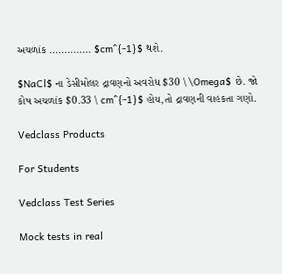અચળાંક .............. $cm^{-1}$ થશે.

$NaCl$ ના ડેસીમોલર દ્રાવણનો અવરોધ $30 \ \Omega$ છે. જો કોષ અચળાંક $0.33 \ cm^{-1}$ હોય,તો દ્રાવણની વાહકતા ગણો.

Vedclass Products

For Students

Vedclass Test Series

Mock tests in real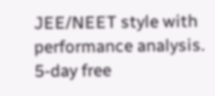JEE/NEET style with performance analysis. 5-day free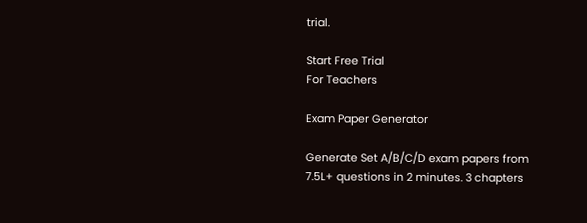trial.

Start Free Trial
For Teachers

Exam Paper Generator

Generate Set A/B/C/D exam papers from 7.5L+ questions in 2 minutes. 3 chapters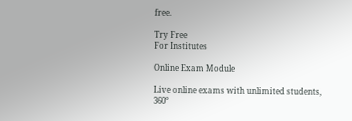free.

Try Free
For Institutes

Online Exam Module

Live online exams with unlimited students, 360°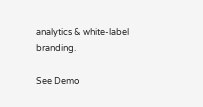analytics & white-label branding.

See Demo